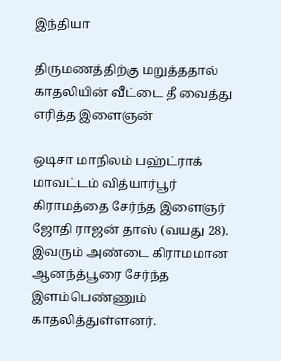இந்தியா

திருமணத்திற்கு மறுத்ததால் காதலியின் வீட்டை தீ வைத்து எரித்த இளைஞன்

ஒடிசா மாநிலம் பஹ்ட்ராக் மாவட்டம் வித்யார்பூர் கிராமத்தை சேர்ந்த இளைஞர் ஜோதி ராஜன் தாஸ் (வயது 28). இவரும் அண்டை கிராமமான ஆனந்த்பூரை சேர்ந்த இளம்பெண்ணும் காதலித்துள்ளனர்.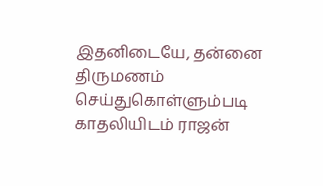இதனிடையே, தன்னை திருமணம் செய்துகொள்ளும்படி காதலியிடம் ராஜன்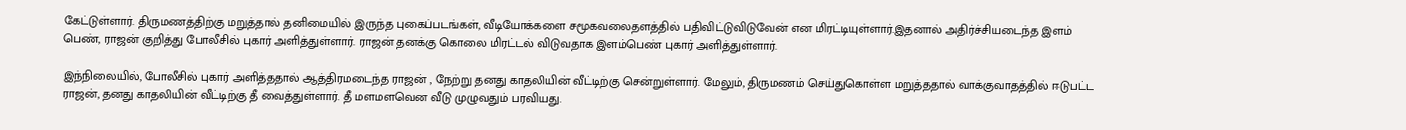கேட்டுள்ளார். திருமணத்திற்கு மறுத்தால் தனிமையில் இருந்த புகைப்படங்கள், வீடியோக்களை சமூகவலைதளத்தில் பதிவிட்டுவிடுவேன் என மிரட்டியுள்ளார்.இதனால் அதிர்ச்சியடைந்த இளம் பெண், ராஜன் குறித்து போலீசில் புகார் அளித்துள்ளார். ராஜன் தனக்கு கொலை மிரட்டல் விடுவதாக இளம்பெண் புகார் அளித்துள்ளார்.

இந்நிலையில், போலீசில் புகார் அளித்ததால் ஆத்திரமடைந்த ராஜன் , நேற்று தனது காதலியின் வீட்டிற்கு சென்றுள்ளார். மேலும், திருமணம் செய்துகொள்ள மறுத்ததால் வாக்குவாதத்தில் ஈடுபட்ட ராஜன், தனது காதலியின் வீட்டிற்கு தீ வைத்துள்ளார். தீ மளமளவென வீடு முழுவதும் பரவியது.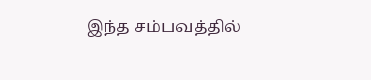இந்த சம்பவத்தில்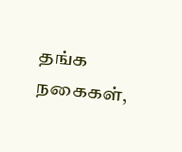தங்க நகைகள்,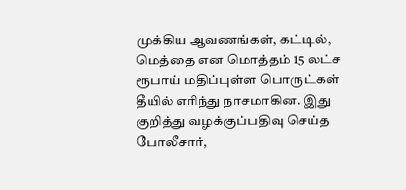முக்கிய ஆவணங்கள், கட்டில், மெத்தை என மொத்தம் 15 லட்ச ரூபாய் மதிப்புள்ள பொருட்கள் தீயில் எரிந்து நாசமாகின. இது குறித்து வழக்குப்பதிவு செய்த போலீசார்,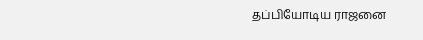தப்பியோடிய ராஜனை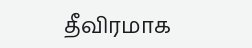தீவிரமாக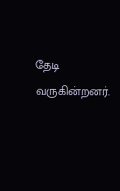தேடி வருகின்றனர்.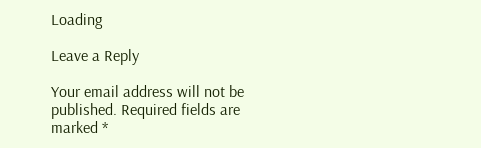Loading

Leave a Reply

Your email address will not be published. Required fields are marked *